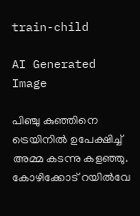train-child

AI Generated Image

പിഞ്ചു കുഞ്ഞിനെ ട്രെയിനില്‍ ഉപേക്ഷിച്ച് അമ്മ കടന്നു കളഞ്ഞു. കോഴിക്കോട് റയില്‍വേ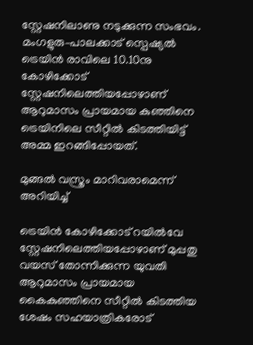സ്റ്റേഷനിലാണു നടുക്കുന്ന സംഭവം. മംഗളുരു–പാലക്കാട് സ്പെഷ്യല്‍ ട്രെയിന്‍ രാവിലെ 10.10നു കോഴിക്കോട് സ്റ്റേഷനിലെത്തിയപ്പോഴാണ് ആറുമാസം പ്രായമായ കുഞ്ഞിനെ ട്രെയിനിലെ സീറ്റില്‍ കിടത്തിയിട്ട് അമ്മ ഇറങ്ങിപ്പോയത്.

മുങ്ങല്‍ വസ്ത്രം മാറിവരാമെന്ന് അറിയിച്ച്

ട്രെയിന്‍ കോഴിക്കോട് റയില്‍വേ സ്റ്റേഷനിലെത്തിയപ്പോഴാണ് മുപ്പതു വയസ് തോന്നിക്കുന്ന യുവതി ആറുമാസം പ്രായമായ കൈകുഞ്ഞിനെ സീറ്റില്‍ കിടത്തിയ ശേഷം സഹയാത്രികരോട്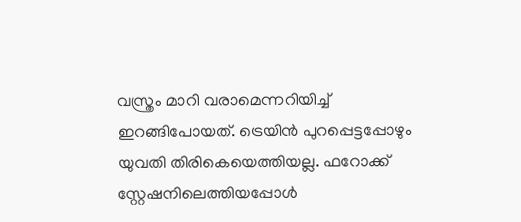വസ്ത്രം മാറി വരാമെന്നറിയിച്ച് ഇറങ്ങിപോയത്. ട്രെയിന്‍ പുറപ്പെട്ടപ്പോഴും യുവതി തിരികെയെത്തിയല്ല. ഫറോക്ക് സ്റ്റേഷനിലെത്തിയപ്പോള്‍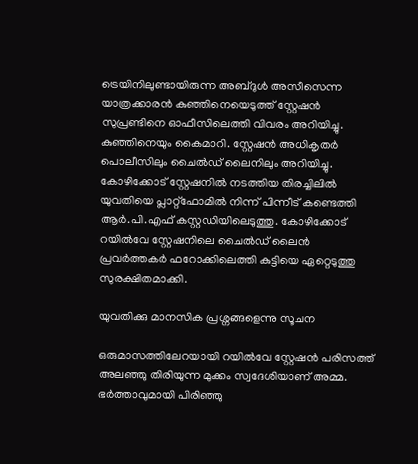ട്രെയിനിലുണ്ടായിരുന്ന അബ്ദുള്‍ അസീസെന്ന യാത്രക്കാരന്‍ കുഞ്ഞിനെയെടുത്ത് സ്റ്റേഷന്‍ സുപ്രണ്ടിനെ ഓഫീസിലെത്തി വിവരം അറിയിച്ചു. കുഞ്ഞിനെയും കൈമാറി. സ്റ്റേഷന്‍ അധികൃതര്‍ പൊലീസിലും ചൈല്‍ഡ് ലൈനിലും അറിയിച്ചു. കോഴിക്കോട് സ്റ്റേഷനില്‍ നടത്തിയ തിരച്ചിലില്‍ യുവതിയെ പ്ലാറ്റ്ഫോമില്‍ നിന്ന് പിന്നീട് കണ്ടെത്തി ആര്‍.പി.എഫ് കസ്റ്റഡിയിലെടുത്തു. കോഴിക്കോട് റയില്‍വേ സ്റ്റേഷനിലെ ചൈല്‍ഡ് ലൈന്‍ പ്രവര്‍ത്തകര്‍ ഫറോക്കിലെത്തി കുട്ടിയെ ഏറ്റെടുത്തു സുരക്ഷിതമാക്കി.

യുവതിക്കു മാനസിക പ്രശ്നങ്ങളെന്നു സൂചന

ഒരുമാസത്തിലേറയായി റയില്‍വേ സ്റ്റേഷന്‍ പരിസത്ത് അലഞ്ഞു തിരിയുന്ന മുക്കം സ്വദേശിയാണ് അമ്മ. ഭര്‍ത്താവുമായി പിരിഞ്ഞു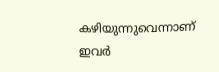കഴിയുന്നുവെന്നാണ് ഇവര്‍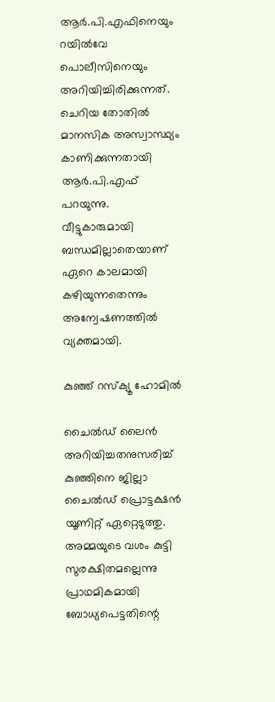ആര്‍.പി.എഫിനെയും റയില്‍വേ പൊലീസിനെയും അറിയിച്ചിരിക്കുന്നത്. ചെറിയ തോതില്‍ മാനസിക അസ്വാസ്ഥ്യം കാണിക്കുന്നതായി ആര്‍.പി.എഫ് പറയുന്നു. വീട്ടുകാരുമായി ബന്ധമില്ലാതെയാണ് ഏറെ കാലമായി കഴിയുന്നതെന്നും അന്വേഷണത്തില്‍ വ്യക്തമായി.

കുഞ്ഞ് റസ്ക്യൂ ഹോമില്‍

ചൈല്‍ഡ് ലൈന്‍ അറിയിച്ചതനുസരിച്ച് കുഞ്ഞിനെ ജില്ലാ ചൈല്‍ഡ് പ്രൊട്ടക്ഷന്‍ യൂണിറ്റ് ഏറ്റെടുത്തു. അമ്മയുടെ വശം കുട്ടി സുരക്ഷിതമല്ലെന്നു പ്രാഥമികമായി ബോധ്യപെട്ടതിന്റെ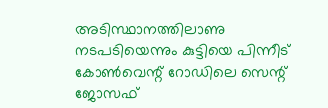അടിസ്ഥാനത്തിലാണു നടപടിയെന്നും കുട്ടിയെ പിന്നീട് കോണ്‍വെന്റ് റോഡിലെ സെന്റ് ജോസഫ്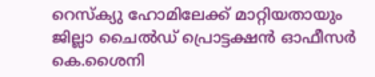റെസ്ക്യു ഹോമിലേക്ക് മാറ്റിയതായും ജില്ലാ ചൈല്‍ഡ് പ്രൊട്ടക്ഷന്‍ ഓഫീസര്‍ കെ.ശൈനി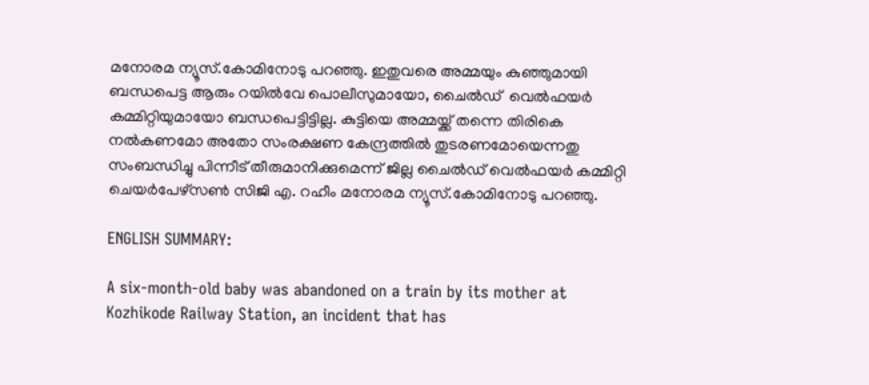മനോരമ ന്യൂസ്.കോമിനോടു പറഞ്ഞു. ഇതുവരെ അമ്മയും കുഞ്ഞുമായി ബന്ധപെട്ട ആരും റയില്‍വേ പൊലീസുമായോ, ചൈല്‍ഡ്  വെല്‍ഫയര്‍ കമ്മിറ്റിയുമായോ ബന്ധപെട്ടിട്ടില്ല. കുട്ടിയെ അമ്മയ്ക്ക് തന്നെ തിരികെ നല്‍കണമോ അതോ സംരക്ഷണ കേന്ദ്രത്തില്‍ തുടരണമോയെന്നതു സംബന്ധിച്ചു പിന്നീട് തീരുമാനിക്കുമെന്ന് ജില്ല ചൈല്‍ഡ് വെല്‍ഫയര്‍ കമ്മിറ്റി ചെയര്‍പേഴ്സണ്‍ സിജി എ. റഹീം മനോരമ ന്യൂസ്.കോമിനോടു പറഞ്ഞു.

ENGLISH SUMMARY:

A six-month-old baby was abandoned on a train by its mother at Kozhikode Railway Station, an incident that has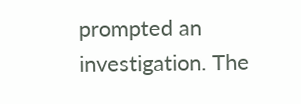prompted an investigation. The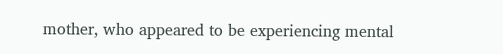mother, who appeared to be experiencing mental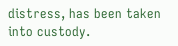distress, has been taken into custody.